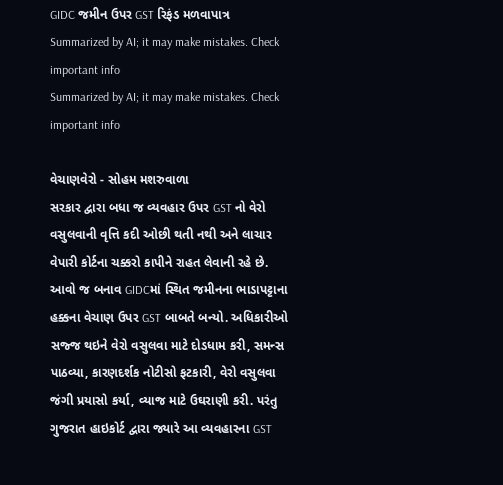GIDC જમીન ઉપર GST રિફંડ મળવાપાત્ર
Summarized by AI; it may make mistakes. Check important info
Summarized by AI; it may make mistakes. Check important info

વેચાણવેરો - સોહમ મશરુવાળા
સરકાર દ્વારા બધા જ વ્યવહાર ઉપર GST નો વેરો વસુલવાની વૃત્તિ કદી ઓછી થતી નથી અને લાચાર વેપારી કોર્ટના ચક્કરો કાપીને રાહત લેવાની રહે છે. આવો જ બનાવ GIDCમાં સ્થિત જમીનના ભાડાપટ્ટાના હક્કના વેચાણ ઉપર GST બાબતે બન્યો. અધિકારીઓ સજ્જ થઇને વેરો વસુલવા માટે દોડધામ કરી, સમન્સ પાઠવ્યા, કારણદર્શક નોટીસો ફટકારી, વેરો વસુલવા જંગી પ્રયાસો કર્યા, વ્યાજ માટે ઉઘરાણી કરી. પરંતુ ગુજરાત હાઇકોર્ટ દ્વારા જ્યારે આ વ્યવહારના GST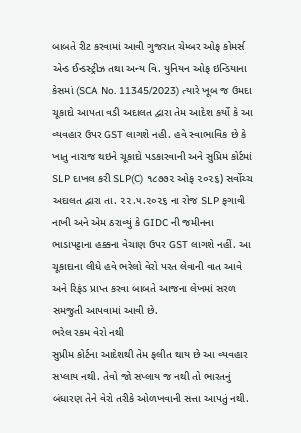બાબતે રીટ કરવામાં આવી ગુજરાત ચેમ્બર ઓફ કોમર્સ એન્ડ ઈન્ડસ્ટ્રીઝ તથા અન્ય વિ. યુનિયન ઓફ ઇન્ડિયાના કેસમાં (SCA No. 11345/2023) ત્યારે ખૂબ જ ઉમદા ચૂકાદો આપતા વડી અદાલત દ્વારા તેમ આદેશ કર્યો કે આ વ્યવહાર ઉપર GST લાગશે નહી. હવે સ્વાભાવિક છે કે ખાતુ નારાજ થઇને ચૂકાદો પડકારવાની અને સુપ્રિમ કોર્ટમાં SLP દાખલ કરી SLP(C) ૧૮૭૭૨ ઓફ ૨૦૨૬) સર્વોચ્ચ અદાલત દ્વારા તા. ૨૨.૫.૨૦૨૬ ના રોજ SLP ફગાવી નાખી અને એમ ઠરાવ્યું કે GIDC ની જમીનના ભાડાપટ્ટાના હક્કના વેચાણ ઉપર GST લાગશે નહીં. આ ચૂકાદાના લીધે હવે ભરેલો વેરો પરત લેવાની વાત આવે અને રિફંડ પ્રાપ્ત કરવા બાબતે આજના લેખમાં સરળ સમજુતી આપવામાં આવી છે.
ભરેલ રકમ વેરો નથી
સુપ્રીમ કોર્ટના આદેશથી તેમ ફલીત થાય છે આ વ્યવહાર સપ્લાય નથી. તેવો જો સપ્લાય જ નથી તો ભારતનું બંધારણ તેને વેરો તરીકે ઓળખવાની સત્તા આપતું નથી.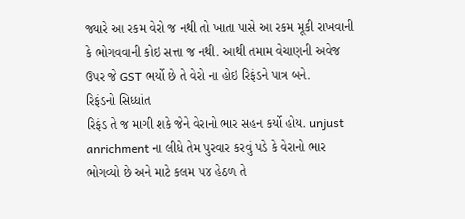જ્યારે આ રકમ વેરો જ નથી તો ખાતા પાસે આ રકમ મૂકી રાખવાની કે ભોગવવાની કોઇ સત્તા જ નથી. આથી તમામ વેચાણની અવેજ ઉપર જે GST ભર્યો છે તે વેરો ના હોઇ રિફંડને પાત્ર બને.
રિફંડનો સિધ્ધાંત
રિફંડ તે જ માગી શકે જેને વેરાનો ભાર સહન કર્યો હોય. unjust anrichment ના લીધે તેમ પુરવાર કરવું પડે કે વેરાનો ભાર ભોગવ્યો છે અને માટે કલમ ૫૪ હેઠળ તે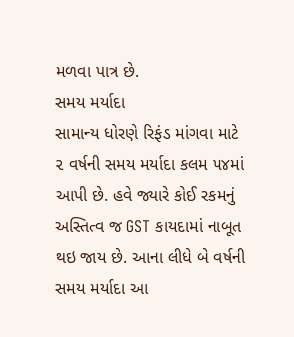મળવા પાત્ર છે.
સમય મર્યાદા
સામાન્ય ધોરણે રિફંડ માંગવા માટે ૨ વર્ષની સમય મર્યાદા કલમ ૫૪માં આપી છે. હવે જ્યારે કોઈ રકમનું અસ્તિત્વ જ GST કાયદામાં નાબૂત થઇ જાય છે. આના લીધે બે વર્ષની સમય મર્યાદા આ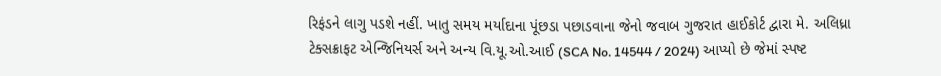રિફંડને લાગુ પડશે નહીં. ખાતુ સમય મર્યાદાના પૂંછડા પછાડવાના જેનો જવાબ ગુજરાત હાઈકોર્ટ દ્વારા મે. અલિધ્રા ટેક્સક્રાફટ એન્જિનિયર્સ અને અન્ય વિ.યૂ.ઓ.આઈ (SCA No. 14544 / 2024) આપ્યો છે જેમાં સ્પષ્ટ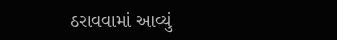ઠરાવવામાં આવ્યું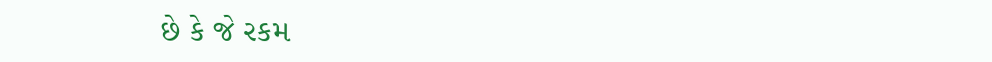છે કે જે રકમ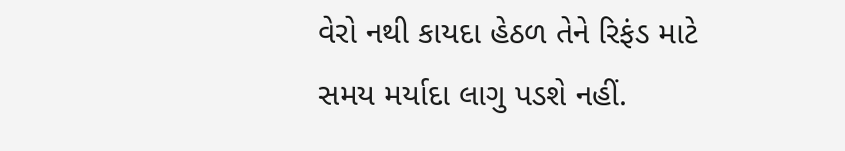વેરો નથી કાયદા હેઠળ તેને રિફંડ માટે સમય મર્યાદા લાગુ પડશે નહીં.